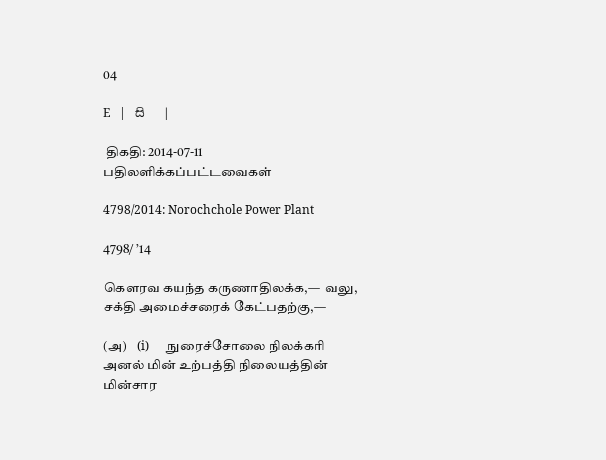04

E   |   සි   |

 திகதி: 2014-07-11   பதிலளிக்கப்பட்டவைகள்

4798/2014: Norochchole Power Plant

4798/ ’14

கௌரவ கயந்த கருணாதிலக்க,—  வலு, சக்தி அமைச்சரைக் கேட்பதற்கு,—

(அ)    (i)      நுரைச்சோலை நிலக்கரி அனல் மின் உற்பத்தி நிலையத்தின் மின்சார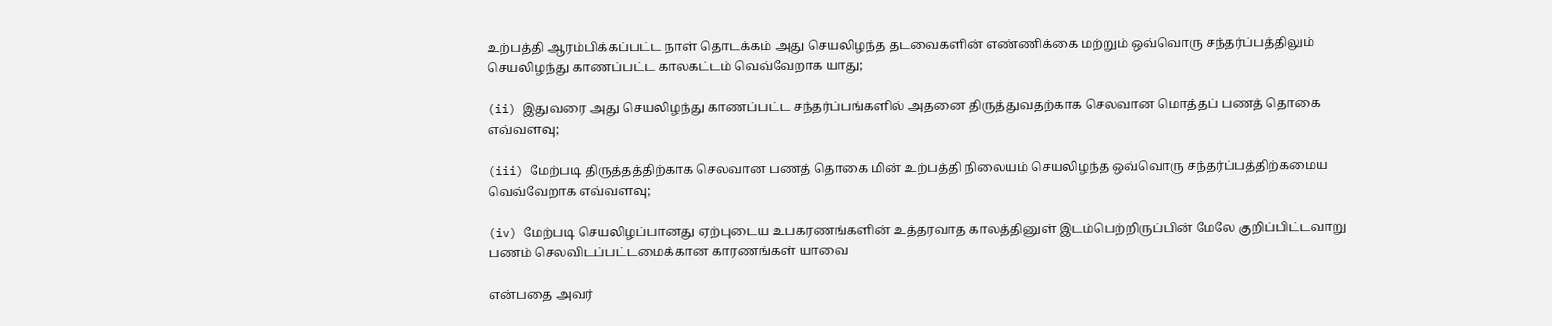உற்பத்தி ஆரம்பிக்கப்பட்ட நாள் தொடக்கம் அது செயலிழந்த தடவைகளின் எண்ணிக்கை மற்றும் ஒவ்வொரு சந்தர்ப்பத்திலும் செயலிழந்து காணப்பட்ட காலகட்டம் வெவ்வேறாக யாது;

(ii) இதுவரை அது செயலிழந்து காணப்பட்ட சந்தர்ப்பங்களில் அதனை திருத்துவதற்காக செலவான மொத்தப் பணத் தொகை எவ்வளவு;

(iii) மேற்படி திருத்தத்திற்காக செலவான பணத் தொகை மின் உற்பத்தி நிலையம் செயலிழந்த ஒவ்வொரு சந்தர்ப்பத்திற்கமைய வெவ்வேறாக எவ்வளவு;

(iv) மேற்படி செயலிழப்பானது ஏற்புடைய உபகரணங்களின் உத்தரவாத காலத்தினுள் இடம்பெற்றிருப்பின் மேலே குறிப்பிட்டவாறு பணம் செலவிடப்பட்டமைக்கான காரணங்கள் யாவை

என்பதை அவர்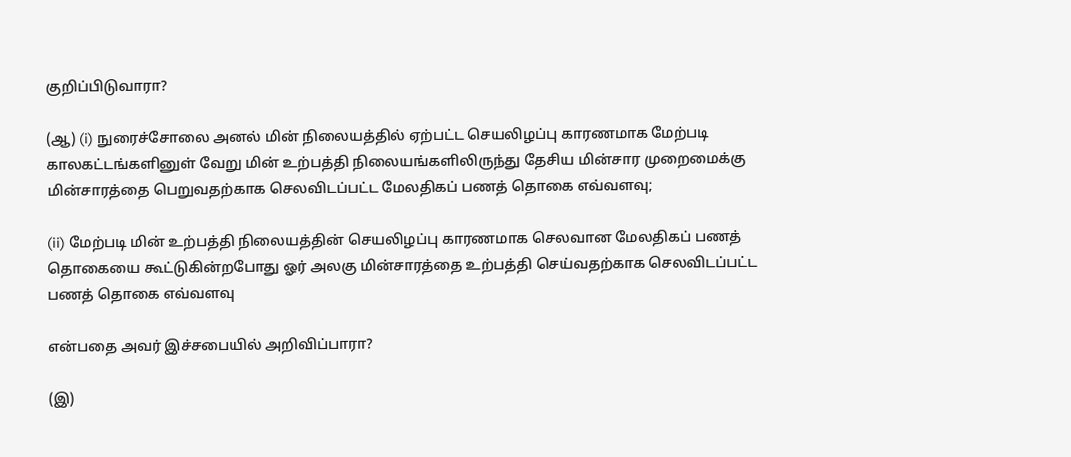குறிப்பிடுவாரா?

(ஆ) (i) நுரைச்சோலை அனல் மின் நிலையத்தில் ஏற்பட்ட செயலிழப்பு காரணமாக மேற்படி காலகட்டங்களினுள் வேறு மின் உற்பத்தி நிலையங்களிலிருந்து தேசிய மின்சார முறைமைக்கு மின்சாரத்தை பெறுவதற்காக செலவிடப்பட்ட மேலதிகப் பணத் தொகை எவ்வளவு;

(ii) மேற்படி மின் உற்பத்தி நிலையத்தின் செயலிழப்பு காரணமாக செலவான மேலதிகப் பணத் தொகையை கூட்டுகின்றபோது ஓர் அலகு மின்சாரத்தை உற்பத்தி செய்வதற்காக செலவிடப்பட்ட பணத் தொகை எவ்வளவு

என்பதை அவர் இச்சபையில் அறிவிப்பாரா?

(இ)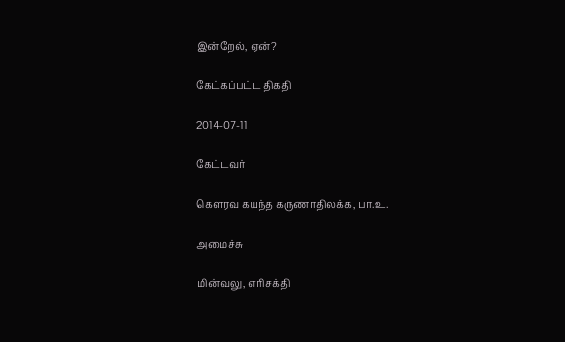இன்றேல், ஏன்?

கேட்கப்பட்ட திகதி

2014-07-11

கேட்டவர்

கௌரவ கயந்த கருணாதிலக்க, பா.உ.

அமைச்சு

மின்வலு, எரிசக்தி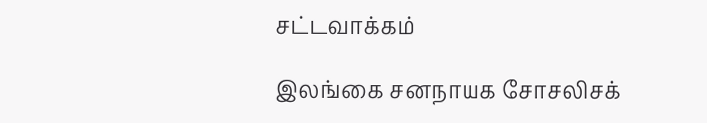சட்டவாக்கம்

இலங்கை சனநாயக சோசலிசக்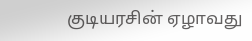குடியரசின் ஏழாவது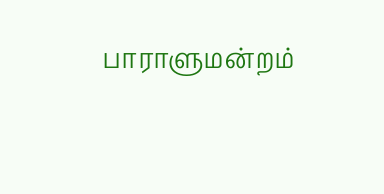பாராளுமன்றம்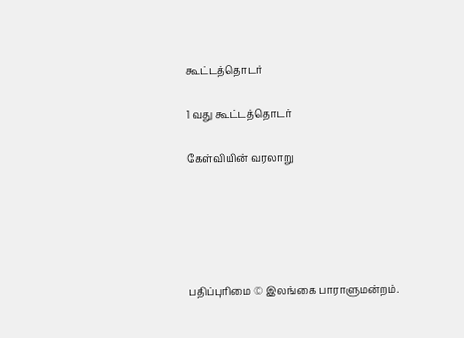கூட்டத்தொடர்

1 வது கூட்டத்தொடர்

கேள்வியின் வரலாறு





பதிப்புரிமை © இலங்கை பாராளுமன்றம்.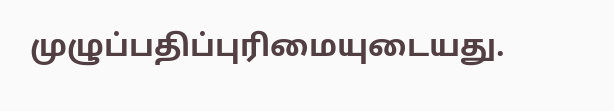முழுப்பதிப்புரிமையுடையது.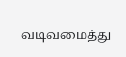வடிவமைத்து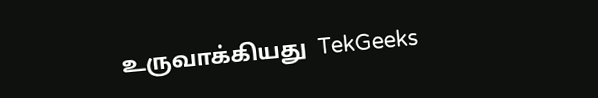உருவாக்கியது  TekGeeks